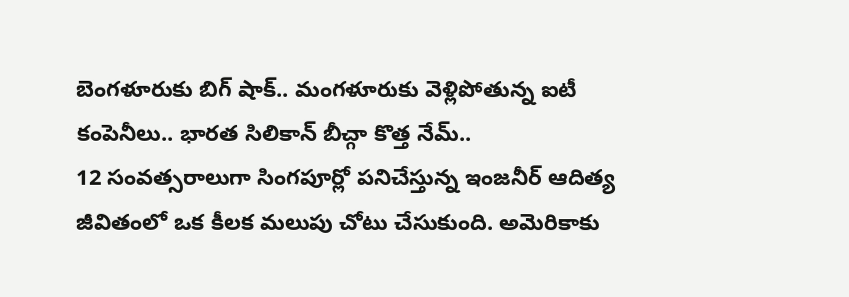బెంగళూరుకు బిగ్ షాక్.. మంగళూరుకు వెళ్లిపోతున్న ఐటీ కంపెనీలు.. భారత సిలికాన్ బీచ్గా కొత్త నేమ్..
12 సంవత్సరాలుగా సింగపూర్లో పనిచేస్తున్న ఇంజనీర్ ఆదిత్య జీవితంలో ఒక కీలక మలుపు చోటు చేసుకుంది. అమెరికాకు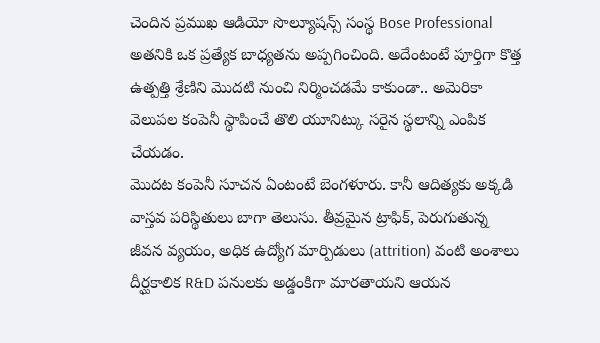చెందిన ప్రముఖ ఆడియో సొల్యూషన్స్ సంస్థ Bose Professional అతనికి ఒక ప్రత్యేక బాధ్యతను అప్పగించింది. అదేంటంటే పూర్తిగా కొత్త ఉత్పత్తి శ్రేణిని మొదటి నుంచి నిర్మించడమే కాకుండా.. అమెరికా వెలుపల కంపెనీ స్థాపించే తొలి యూనిట్కు సరైన స్థలాన్ని ఎంపిక చేయడం.
మొదట కంపెనీ సూచన ఏంటంటే బెంగళూరు. కానీ ఆదిత్యకు అక్కడి వాస్తవ పరిస్థితులు బాగా తెలుసు. తీవ్రమైన ట్రాఫిక్, పెరుగుతున్న జీవన వ్యయం, అధిక ఉద్యోగ మార్పిడులు (attrition) వంటి అంశాలు దీర్ఘకాలిక R&D పనులకు అడ్డంకిగా మారతాయని ఆయన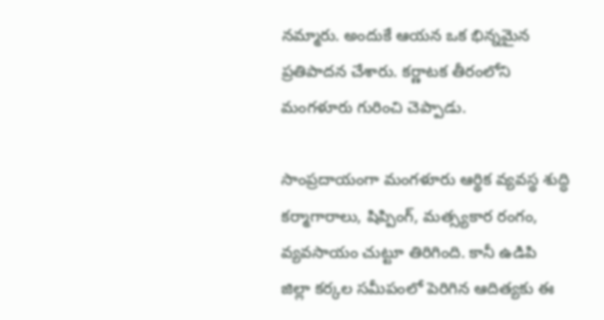నమ్మారు. అందుకే ఆయన ఒక భిన్నమైన ప్రతిపాదన చేశారు. కర్ణాటక తీరంలోని మంగళూరు గురించి చెప్పాడు.

సాంప్రదాయంగా మంగళూరు ఆర్థిక వ్యవస్థ శుద్ధి కర్మాగారాలు, షిప్పింగ్, మత్స్యకార రంగం, వ్యవసాయం చుట్టూ తిరిగింది. కానీ ఉడిపి జిల్లా కర్కల సమీపంలో పెరిగిన ఆదిత్యకు ఈ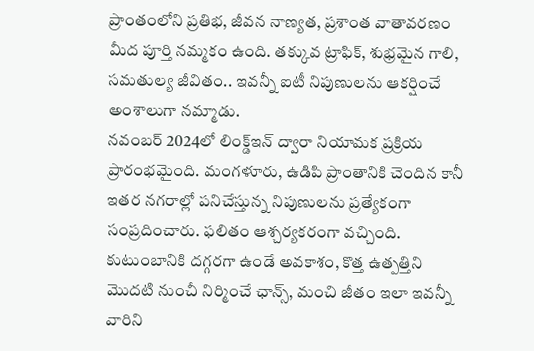ప్రాంతంలోని ప్రతిభ, జీవన నాణ్యత, ప్రశాంత వాతావరణం మీద పూర్తి నమ్మకం ఉంది. తక్కువ ట్రాఫిక్, శుభ్రమైన గాలి, సమతుల్య జీవితం.. ఇవన్నీ ఐటీ నిపుణులను ఆకర్షించే అంశాలుగా నమ్మాడు.
నవంబర్ 2024లో లింక్డ్ఇన్ ద్వారా నియామక ప్రక్రియ ప్రారంభమైంది. మంగళూరు, ఉడిపి ప్రాంతానికి చెందిన కానీ ఇతర నగరాల్లో పనిచేస్తున్న నిపుణులను ప్రత్యేకంగా సంప్రదించారు. ఫలితం ఆశ్చర్యకరంగా వచ్చింది. కుటుంబానికి దగ్గరగా ఉండే అవకాశం, కొత్త ఉత్పత్తిని మొదటి నుంచీ నిర్మించే ఛాన్స్, మంచి జీతం ఇలా ఇవన్నీ వారిని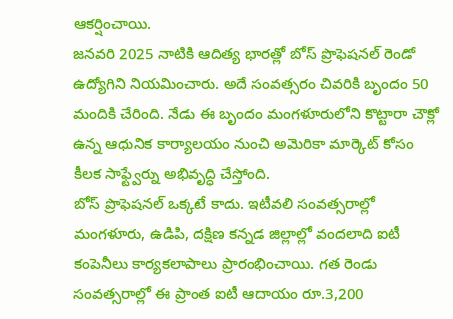ఆకర్షించాయి.
జనవరి 2025 నాటికి ఆదిత్య భారత్లో బోస్ ప్రొఫెషనల్ రెండో ఉద్యోగిని నియమించారు. అదే సంవత్సరం చివరికి బృందం 50 మందికి చేరింది. నేడు ఈ బృందం మంగళూరులోని కొట్టారా చౌక్లో ఉన్న ఆధునిక కార్యాలయం నుంచి అమెరికా మార్కెట్ కోసం కీలక సాఫ్ట్వేర్ను అభివృద్ధి చేస్తోంది.
బోస్ ప్రొఫెషనల్ ఒక్కటే కాదు. ఇటీవలి సంవత్సరాల్లో మంగళూరు, ఉడిపి, దక్షిణ కన్నడ జిల్లాల్లో వందలాది ఐటీ కంపెనీలు కార్యకలాపాలు ప్రారంభించాయి. గత రెండు సంవత్సరాల్లో ఈ ప్రాంత ఐటీ ఆదాయం రూ.3,200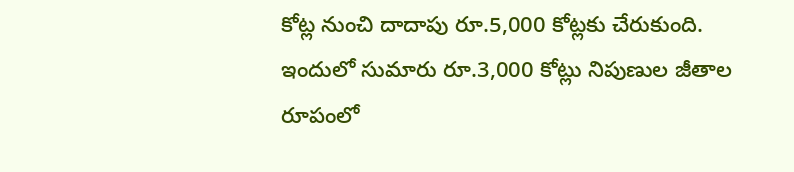కోట్ల నుంచి దాదాపు రూ.5,000 కోట్లకు చేరుకుంది. ఇందులో సుమారు రూ.3,000 కోట్లు నిపుణుల జీతాల రూపంలో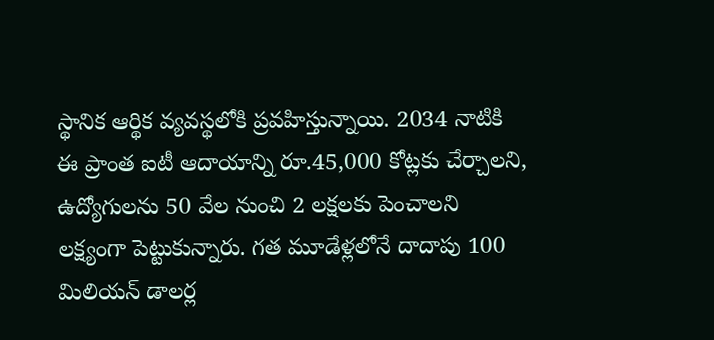స్థానిక ఆర్థిక వ్యవస్థలోకి ప్రవహిస్తున్నాయి. 2034 నాటికి ఈ ప్రాంత ఐటీ ఆదాయాన్ని రూ.45,000 కోట్లకు చేర్చాలని, ఉద్యోగులను 50 వేల నుంచి 2 లక్షలకు పెంచాలని లక్ష్యంగా పెట్టుకున్నారు. గత మూడేళ్లలోనే దాదాపు 100 మిలియన్ డాలర్ల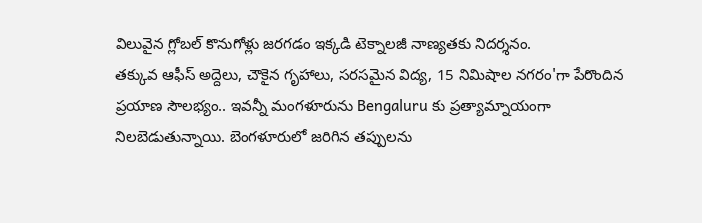విలువైన గ్లోబల్ కొనుగోళ్లు జరగడం ఇక్కడి టెక్నాలజీ నాణ్యతకు నిదర్శనం.
తక్కువ ఆఫీస్ అద్దెలు, చౌకైన గృహాలు, సరసమైన విద్య, 15 నిమిషాల నగరం'గా పేరొందిన ప్రయాణ సౌలభ్యం.. ఇవన్నీ మంగళూరును Bengaluru కు ప్రత్యామ్నాయంగా నిలబెడుతున్నాయి. బెంగళూరులో జరిగిన తప్పులను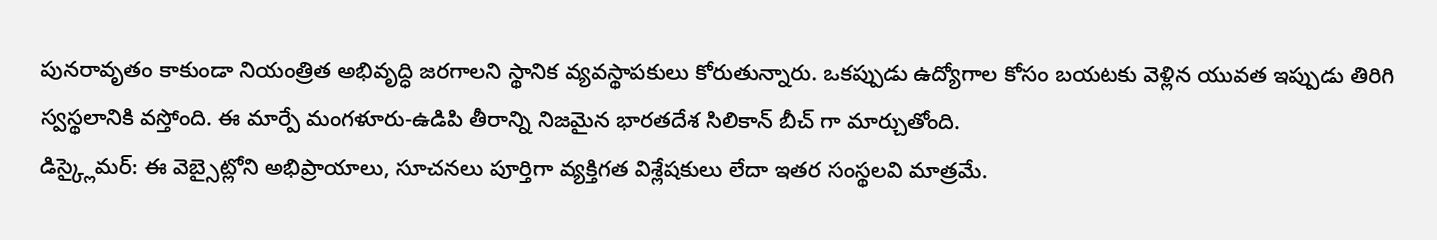పునరావృతం కాకుండా నియంత్రిత అభివృద్ధి జరగాలని స్థానిక వ్యవస్థాపకులు కోరుతున్నారు. ఒకప్పుడు ఉద్యోగాల కోసం బయటకు వెళ్లిన యువత ఇప్పుడు తిరిగి స్వస్థలానికి వస్తోంది. ఈ మార్పే మంగళూరు-ఉడిపి తీరాన్ని నిజమైన భారతదేశ సిలికాన్ బీచ్ గా మార్చుతోంది.
డిస్క్లైమర్: ఈ వెబ్సైట్లోని అభిప్రాయాలు, సూచనలు పూర్తిగా వ్యక్తిగత విశ్లేషకులు లేదా ఇతర సంస్థలవి మాత్రమే.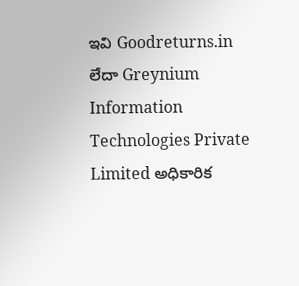ఇవి Goodreturns.in లేదా Greynium Information Technologies Private Limited అధికారిక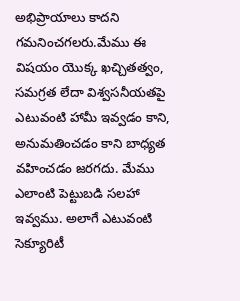అభిప్రాయాలు కాదని గమనించగలరు.మేము ఈ విషయం యొక్క ఖచ్చితత్వం, సమగ్రత లేదా విశ్వసనీయతపై ఎటువంటి హామీ ఇవ్వడం కాని, అనుమతించడం కాని బాధ్యత వహించడం జరగదు. మేము ఎలాంటి పెట్టుబడి సలహా ఇవ్వము. అలాగే ఎటువంటి సెక్యూరిటీ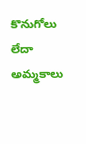కొనుగోలు లేదా అమ్మకాలు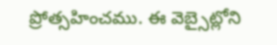ప్రోత్సహించము. ఈ వెబ్సైట్లోని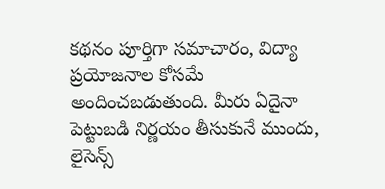కథనం పూర్తిగా సమాచారం, విద్యా ప్రయోజనాల కోసమే అందించబడుతుంది. మీరు ఏదైనా పెట్టుబడి నిర్ణయం తీసుకునే ముందు, లైసెన్స్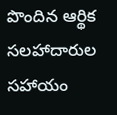పొందిన ఆర్థిక సలహాదారుల సహాయం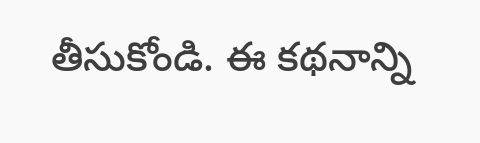తీసుకోండి. ఈ కథనాన్ని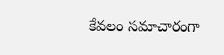కేవలం సమాచారంగా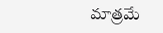మాత్రమే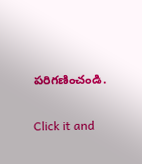పరిగణించండి.


Click it and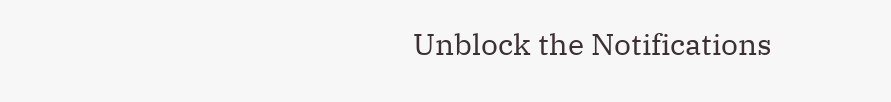Unblock the Notifications